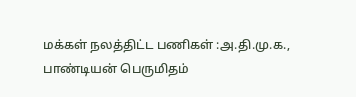மக்கள் நலத்திட்ட பணிகள் :அ.தி.மு.க., பாண்டியன் பெருமிதம்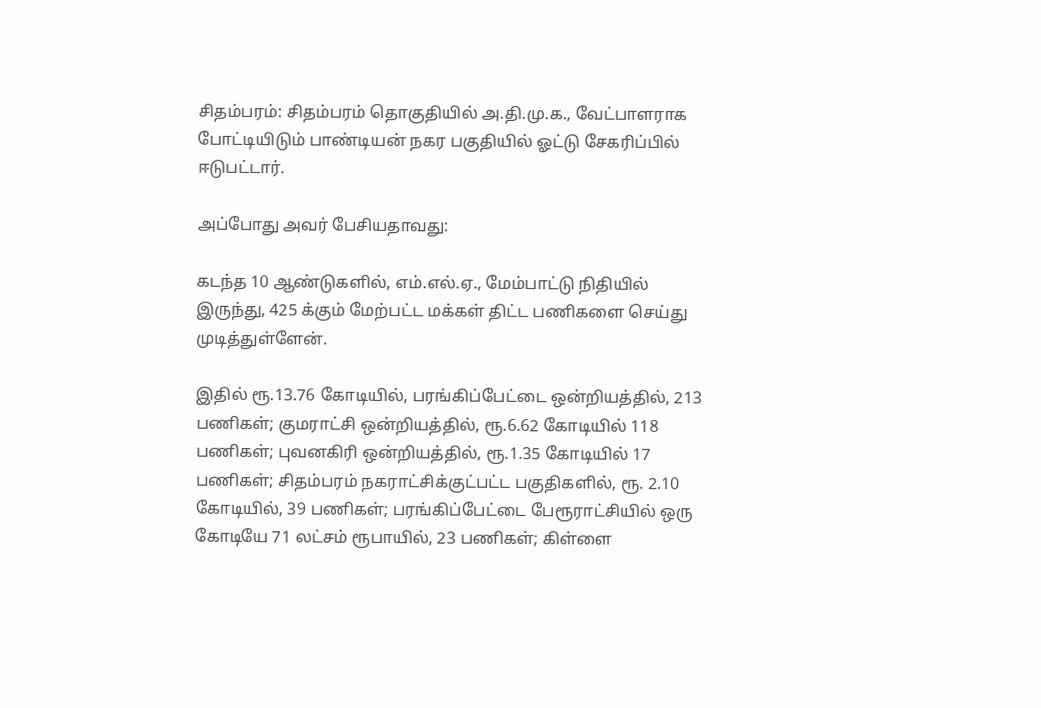சிதம்பரம்: சிதம்பரம் தொகுதியில் அ.தி.மு.க., வேட்பாளராக போட்டியிடும் பாண்டியன் நகர பகுதியில் ஓட்டு சேகரிப்பில் ஈடுபட்டார்.

அப்போது அவர் பேசியதாவது:

கடந்த 10 ஆண்டுகளில், எம்.எல்.ஏ., மேம்பாட்டு நிதியில் இருந்து, 425 க்கும் மேற்பட்ட மக்கள் திட்ட பணிகளை செய்து முடித்துள்ளேன்.

இதில் ரூ.13.76 கோடியில், பரங்கிப்பேட்டை ஒன்றியத்தில், 213 பணிகள்; குமராட்சி ஒன்றியத்தில், ரூ.6.62 கோடியில் 118 பணிகள்; புவனகிரி ஒன்றியத்தில், ரூ.1.35 கோடியில் 17 பணிகள்; சிதம்பரம் நகராட்சிக்குட்பட்ட பகுதிகளில், ரூ. 2.10 கோடியில், 39 பணிகள்; பரங்கிப்பேட்டை பேரூராட்சியில் ஒரு கோடியே 71 லட்சம் ரூபாயில், 23 பணிகள்; கிள்ளை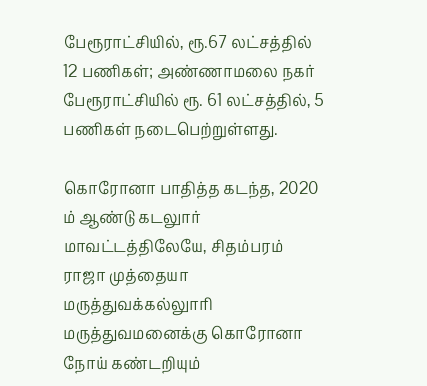பேரூராட்சியில், ரூ.67 லட்சத்தில் 12 பணிகள்; அண்ணாமலை நகர் பேரூராட்சியில் ரூ. 61 லட்சத்தில், 5 பணிகள் நடைபெற்றுள்ளது.

கொரோனா பாதித்த கடந்த, 2020 ம் ஆண்டு கடலுார் மாவட்டத்திலேயே, சிதம்பரம் ராஜா முத்தையா மருத்துவக்கல்லுாரி மருத்துவமனைக்கு கொரோனா நோய் கண்டறியும்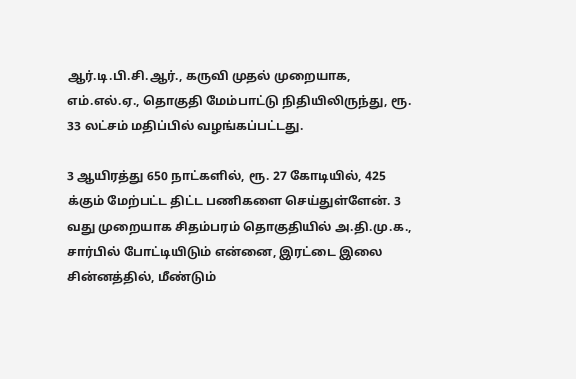ஆர்.டி.பி.சி.ஆர்., கருவி முதல் முறையாக, எம்.எல்.ஏ., தொகுதி மேம்பாட்டு நிதியிலிருந்து, ரூ. 33 லட்சம் மதிப்பில் வழங்கப்பட்டது.

3 ஆயிரத்து 650 நாட்களில், ரூ. 27 கோடியில், 425 க்கும் மேற்பட்ட திட்ட பணிகளை செய்துள்ளேன். 3 வது முறையாக சிதம்பரம் தொகுதியில் அ.தி.மு.க., சார்பில் போட்டியிடும் என்னை, இரட்டை இலை சின்னத்தில், மீண்டும்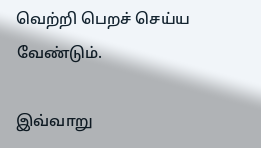வெற்றி பெறச் செய்ய வேண்டும்.

இவ்வாறு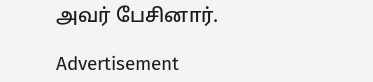அவர் பேசினார்.

Advertisement